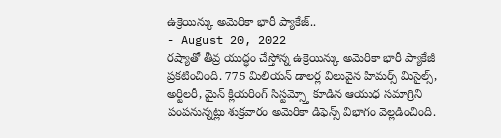ఉక్రెయిన్కు అమెరికా భారీ ప్యాకేజ్..
- August 20, 2022
రష్యాతో తీవ్ర యుద్ధం చేస్తోన్న ఉక్రెయిన్కు అమెరికా భారీ ప్యాకేజీ ప్రకటించింది. 775 మిలియన్ డాలర్ల విలువైన హిమర్స్ మిసైల్స్, అర్టిలరీ, మైన్ క్లియరింగ్ సిస్టమ్స్తో కూడిన ఆయుధ సమాగ్రిని పంపనున్నట్లు శుక్రవారం అమెరికా డిఫెన్స్ విభాగం వెల్లడించింది.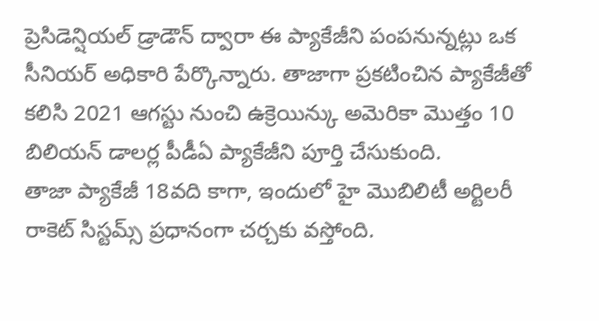ప్రెసిడెన్షియల్ డ్రాడౌన్ ద్వారా ఈ ప్యాకేజీని పంపనున్నట్లు ఒక సీనియర్ అధికారి పేర్కొన్నారు. తాజాగా ప్రకటించిన ప్యాకేజీతో కలిసి 2021 ఆగస్టు నుంచి ఉక్రెయిన్కు అమెరికా మొత్తం 10 బిలియన్ డాలర్ల పీడీఏ ప్యాకేజీని పూర్తి చేసుకుంది.
తాజా ప్యాకేజీ 18వది కాగా, ఇందులో హై మొబిలిటీ అర్టిలరీ రాకెట్ సిస్టమ్స్ ప్రధానంగా చర్చకు వస్తోంది.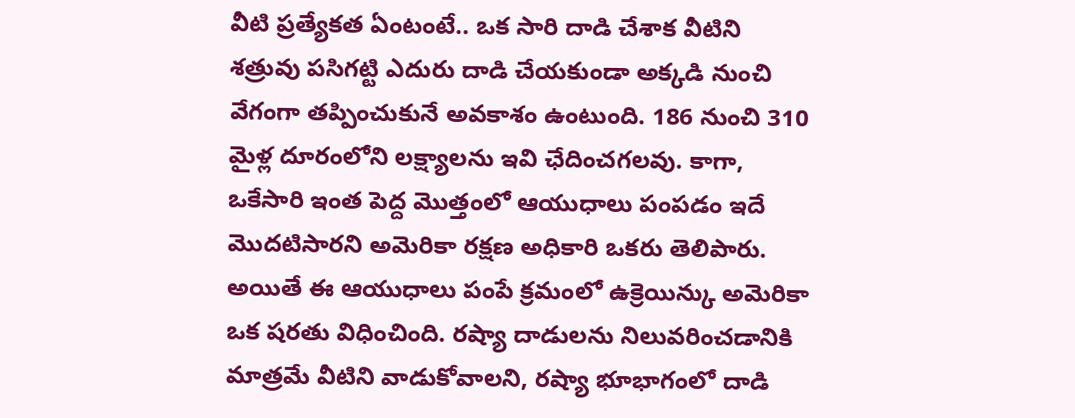వీటి ప్రత్యేకత ఏంటంటే.. ఒక సారి దాడి చేశాక వీటిని శత్రువు పసిగట్టి ఎదురు దాడి చేయకుండా అక్కడి నుంచి వేగంగా తప్పించుకునే అవకాశం ఉంటుంది. 186 నుంచి 310 మైళ్ల దూరంలోని లక్ష్యాలను ఇవి ఛేదించగలవు. కాగా, ఒకేసారి ఇంత పెద్ద మొత్తంలో ఆయుధాలు పంపడం ఇదే మొదటిసారని అమెరికా రక్షణ అధికారి ఒకరు తెలిపారు.
అయితే ఈ ఆయుధాలు పంపే క్రమంలో ఉక్రెయిన్కు అమెరికా ఒక షరతు విధించింది. రష్యా దాడులను నిలువరించడానికి మాత్రమే వీటిని వాడుకోవాలని, రష్యా భూభాగంలో దాడి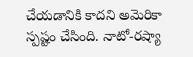చేయడానికి కాదని అమెరికా స్పష్టం చేసింది. నాటో-రష్యా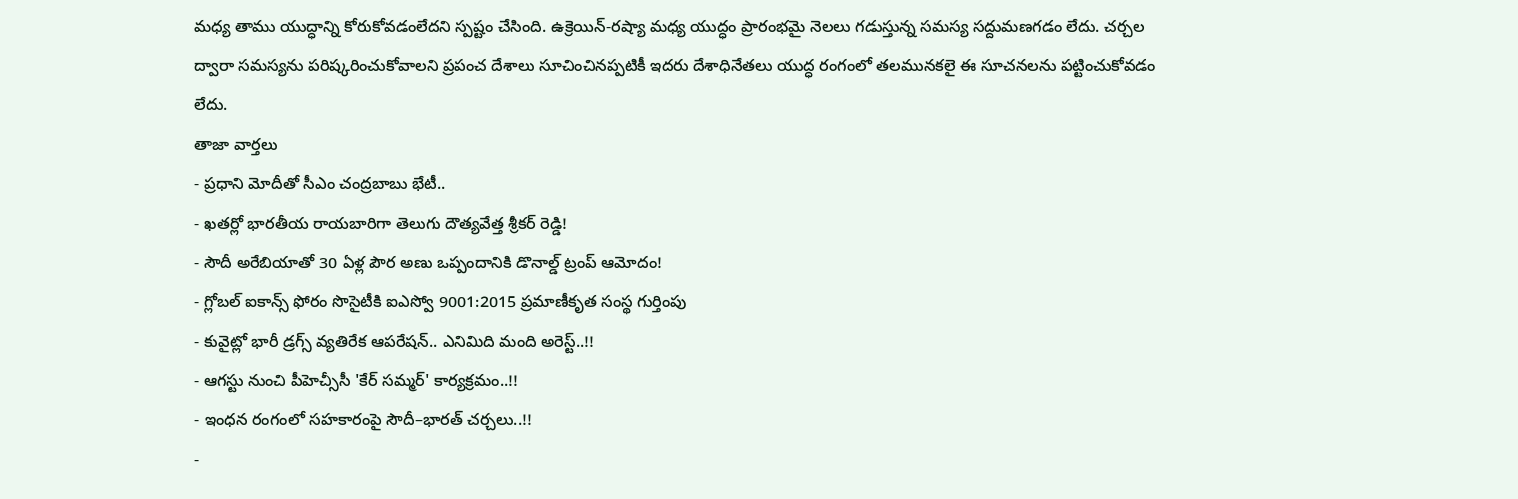మధ్య తాము యుద్ధాన్ని కోరుకోవడంలేదని స్పష్టం చేసింది. ఉక్రెయిన్-రష్యా మధ్య యుద్ధం ప్రారంభమై నెలలు గడుస్తున్న సమస్య సద్దుమణగడం లేదు. చర్చల ద్వారా సమస్యను పరిష్కరించుకోవాలని ప్రపంచ దేశాలు సూచించినప్పటికీ ఇదరు దేశాధినేతలు యుద్ధ రంగంలో తలమునకలై ఈ సూచనలను పట్టించుకోవడం లేదు.
తాజా వార్తలు
- ప్రధాని మోదీతో సీఎం చంద్రబాబు భేటీ..
- ఖతర్లో భారతీయ రాయబారిగా తెలుగు దౌత్యవేత్త శ్రీకర్ రెడ్డి!
- సౌదీ అరేబియాతో 30 ఏళ్ల పౌర అణు ఒప్పందానికి డొనాల్డ్ ట్రంప్ ఆమోదం!
- గ్లోబల్ ఐకాన్స్ ఫోరం సొసైటీకి ఐఎస్వో 9001:2015 ప్రమాణీకృత సంస్థ గుర్తింపు
- కువైట్లో భారీ డ్రగ్స్ వ్యతిరేక ఆపరేషన్.. ఎనిమిది మంది అరెస్ట్..!!
- ఆగస్టు నుంచి పీహెచ్సీసీ 'కేర్ సమ్మర్' కార్యక్రమం..!!
- ఇంధన రంగంలో సహకారంపై సౌదీ–భారత్ చర్చలు..!!
-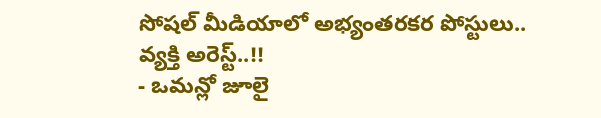సోషల్ మీడియాలో అభ్యంతరకర పోస్టులు.. వ్యక్తి అరెస్ట్..!!
- ఒమన్లో జూలై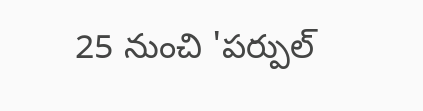25 నుంచి 'పర్పుల్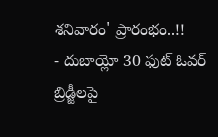శనివారం' ప్రారంభం..!!
- దుబాయ్లో 30 ఫుట్ ఓవర్ బ్రిడ్జీలపై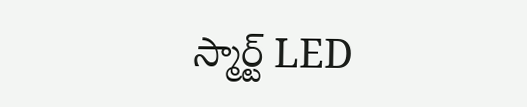స్మార్ట్ LED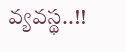వ్యవస్థ..!!